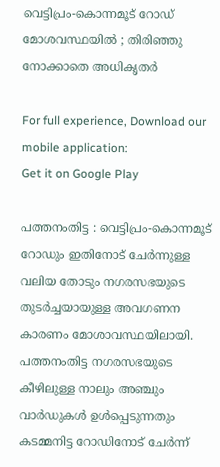വെട്ടിപ്രം-കൊന്നമൂട് റോ‍ഡ് മോശവസ്ഥയില്‍ ; തിരിഞ്ഞു നോക്കാതെ അധികൃതര്‍

For full experience, Download our mobile application:
Get it on Google Play

പത്തനംതിട്ട : വെട്ടിപ്രം-കൊന്നമൂട് റോഡും ഇതിനോട് ചേർന്നുള്ള വലിയ തോടും നഗരസഭയുടെ തുടർച്ചയായുള്ള അവഗണന കാരണം മോശാവസ്ഥയിലായി. പത്തനംതിട്ട നഗരസഭയുടെ കീഴിലുള്ള നാലും അഞ്ചും വാർഡുകൾ ഉൾപ്പെടുന്നതും കടമ്മനിട്ട റോഡിനോട് ചേർന്ന്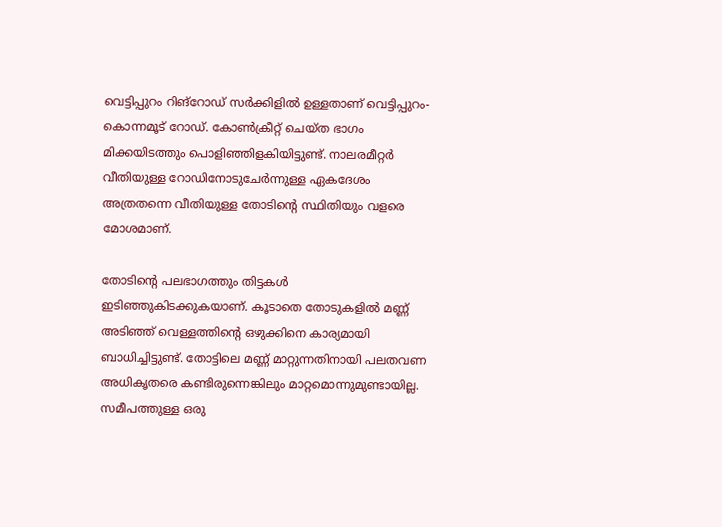വെട്ടിപ്പുറം റിങ്റോഡ് സർക്കിളിൽ ഉള്ളതാണ് വെട്ടിപ്പുറം-കൊന്നമൂട് റോഡ്. കോൺക്രീറ്റ് ചെയ്ത ഭാഗം മിക്കയിടത്തും പൊളിഞ്ഞിളകിയിട്ടുണ്ട്. നാലരമീറ്റർ വീതിയുള്ള റോഡിനോടുചേർന്നുള്ള ഏകദേശം അത്രതന്നെ വീതിയുള്ള തോടിന്റെ സ്ഥിതിയും വളരെ മോശമാണ്.

തോടിന്റെ പലഭാഗത്തും തിട്ടകൾ ഇടിഞ്ഞുകിടക്കുകയാണ്. കൂടാതെ തോടുകളിൽ മണ്ണ് അടിഞ്ഞ് വെള്ളത്തിന്റെ ഒഴുക്കിനെ കാര്യമായി ബാധിച്ചിട്ടുണ്ട്. തോട്ടിലെ മണ്ണ് മാറ്റുന്നതിനായി പലതവണ അധികൃതരെ കണ്ടിരുന്നെങ്കിലും മാറ്റമൊന്നുമുണ്ടായില്ല. സമീപത്തുള്ള ഒരു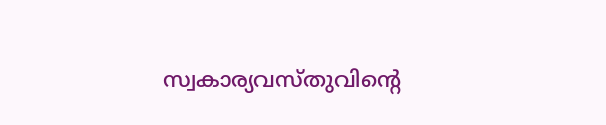സ്വകാര്യവസ്തുവിന്റെ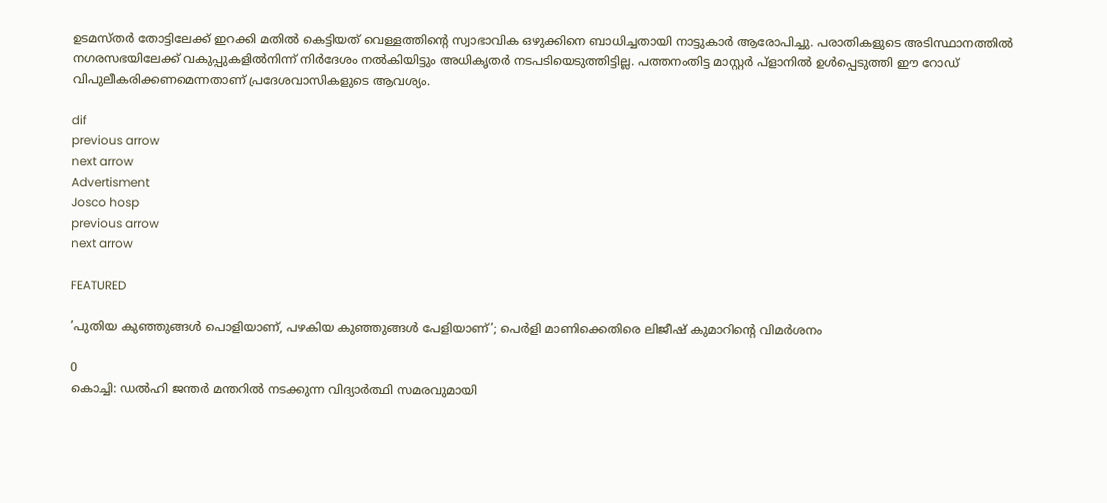ഉടമസ്തർ തോട്ടിലേക്ക് ഇറക്കി മതിൽ കെട്ടിയത് വെള്ളത്തിന്റെ സ്വാഭാവിക ഒഴുക്കിനെ ബാധിച്ചതായി നാട്ടുകാർ ആരോപിച്ചു. പരാതികളുടെ അടിസ്ഥാനത്തിൽ നഗരസഭയിലേക്ക് വകുപ്പുകളിൽനിന്ന്‌ നിർദേശം നൽകിയിട്ടും അധികൃതർ നടപടിയെടുത്തിട്ടില്ല. പത്തനംതിട്ട മാസ്റ്റർ പ്ളാനിൽ ഉൾപ്പെടുത്തി ഈ റോഡ് വിപുലീകരിക്കണമെന്നതാണ് പ്രദേശവാസികളുടെ ആവശ്യം.

dif
previous arrow
next arrow
Advertisment
Josco hosp
previous arrow
next arrow

FEATURED

’പുതിയ കുഞ്ഞുങ്ങൾ പൊളിയാണ്, പഴകിയ കുഞ്ഞുങ്ങൾ പേളിയാണ്’; പെർളി മാണിക്കെതിരെ ലിജീഷ് കുമാറിന്റെ വിമർശനം

0
കൊച്ചി: ഡല്‍ഹി ജന്തര്‍ മന്തറില്‍ നടക്കുന്ന വിദ്യാര്‍ത്ഥി സമരവുമായി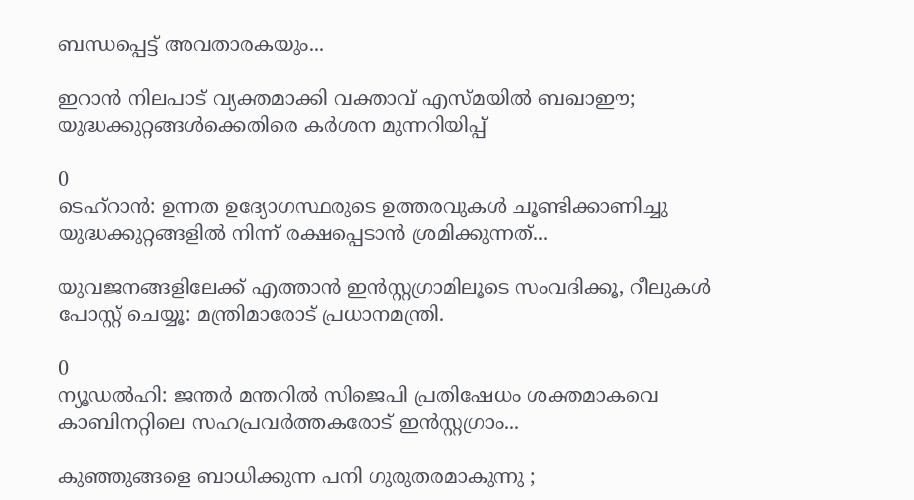ബന്ധപ്പെട്ട് അവതാരകയും...

ഇറാൻ നിലപാട് വ്യക്തമാക്കി വക്താവ് എസ്മയിൽ ബഖാഈ; യുദ്ധക്കുറ്റങ്ങൾക്കെതിരെ കർശന മുന്നറിയിപ്പ്

0
ടെഹ്റാൻ: ഉന്നത ഉദ്യോഗസ്ഥരുടെ ഉത്തരവുകൾ ചൂണ്ടിക്കാണിച്ചു യുദ്ധക്കുറ്റങ്ങളിൽ നിന്ന് രക്ഷപ്പെടാൻ ശ്രമിക്കുന്നത്...

യുവജനങ്ങളിലേക്ക് എത്താൻ ഇന്‍സ്റ്റഗ്രാമിലൂടെ സംവദിക്കൂ, റീലുകള്‍ പോസ്റ്റ് ചെയ്യൂ: മന്ത്രിമാരോട് പ്രധാനമന്ത്രി.

0
ന്യൂഡല്‍ഹി: ജന്തര്‍ മന്തറില്‍ സിജെപി പ്രതിഷേധം ശക്തമാകവെ കാബിനറ്റിലെ സഹപ്രവര്‍ത്തകരോട് ഇന്‍സ്റ്റഗ്രാം...

കുഞ്ഞുങ്ങളെ ബാധിക്കുന്ന പനി ഗുരുതരമാകുന്നു ;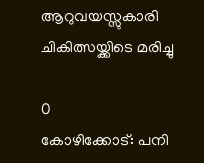ആറുവയസ്സുകാരി ചികിത്സയ്ക്കിടെ മരിച്ചു

0
കോഴിക്കോട്: പനി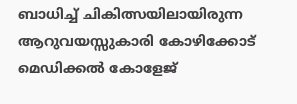ബാധിച്ച് ചികിത്സയിലായിരുന്ന ആറുവയസ്സുകാരി കോഴിക്കോട് മെഡിക്കൽ കോളേജ്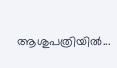ആശുപത്രിയിൽ...